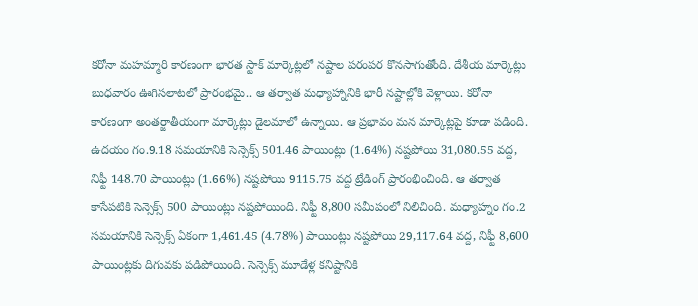కరోనా మహమ్మారి కారణంగా భారత స్టాక్ మార్కెట్లలో నష్టాల పరంపర కొనసాగుతోంది. దేశీయ మార్కెట్లు బుధవారం ఊగిసలాటలో ప్రారంభమై.. ఆ తర్వాత మధ్యాహ్నానికి భారీ నష్టాల్లోకి వెళ్లాయి. కరోనా కారణంగా అంతర్జాతీయంగా మార్కెట్లు డైలమాలో ఉన్నాయి. ఆ ప్రభావం మన మార్కెట్లపై కూడా పడింది. ఉదయం గం.9.18 సమయానికి సెన్సెక్స్ 501.46 పాయింట్లు (1.64%) నష్టపోయి 31,080.55 వద్ద, నిఫ్టీ 148.70 పాయింట్లు (1.66%) నష్టపోయి 9115.75 వద్ద ట్రేడింగ్ ప్రారంభించింది. ఆ తర్వాత కాసేపటికి సెన్సెక్స్ 500 పాయింట్లు నష్టపోయింది. నిఫ్టీ 8,800 సమీపంలో నిలిచింది. మధ్యాహ్నం గం.2 సమయానికి సెన్సెక్స్ ఏకంగా 1,461.45 (4.78%) పాయింట్లు నష్టపోయి 29,117.64 వద్ద, నిఫ్టీ 8,600 పాయింట్లకు దిగువకు పడిపోయింది. సెన్సెక్స్ మూడేళ్ల కనిష్టానికి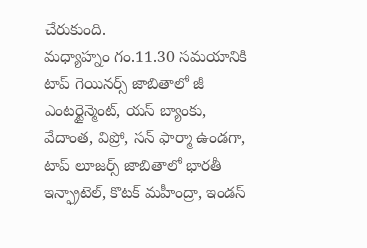చేరుకుంది.
మధ్యాహ్నం గం.11.30 సమయానికి టాప్ గెయినర్స్ జాబితాలో జీ ఎంటర్టైన్మెంట్, యస్ బ్యాంకు, వేదాంత, విప్రో, సన్ ఫార్మా ఉండగా, టాప్ లూజర్స్ జాబితాలో భారతీ ఇన్ఫ్రాటెల్, కొటక్ మహీంద్రా, ఇండస్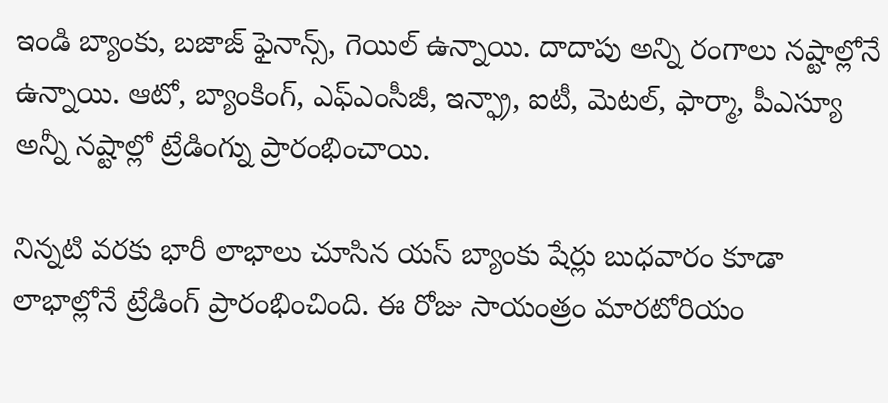ఇండి బ్యాంకు, బజాజ్ ఫైనాన్స్, గెయిల్ ఉన్నాయి. దాదాపు అన్ని రంగాలు నష్టాల్లోనే ఉన్నాయి. ఆటో, బ్యాంకింగ్, ఎఫ్ఎంసీజీ, ఇన్ఫ్రా, ఐటీ, మెటల్, ఫార్మా, పీఎస్యూ అన్నీ నష్టాల్లో ట్రేడింగ్ను ప్రారంభించాయి.

నిన్నటి వరకు భారీ లాభాలు చూసిన యస్ బ్యాంకు షేర్లు బుధవారం కూడా లాభాల్లోనే ట్రేడింగ్ ప్రారంభించింది. ఈ రోజు సాయంత్రం మారటోరియం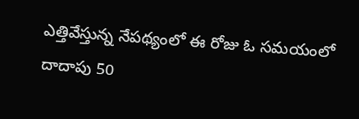ఎత్తివేస్తున్న నేపథ్యంలో ఈ రోజు ఓ సమయంలో దాదాపు 50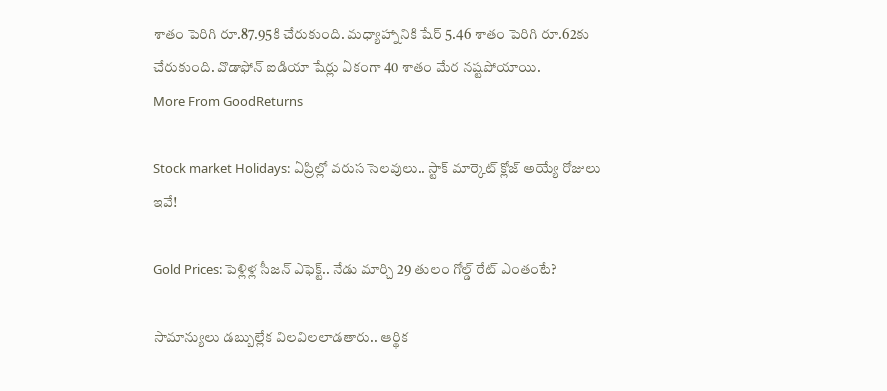శాతం పెరిగి రూ.87.95కి చేరుకుంది. మధ్యాహ్నానికి షేర్ 5.46 శాతం పెరిగి రూ.62కు చేరుకుంది. వొడాఫోన్ ఐడియా షేర్లు ఏకంగా 40 శాతం మేర నష్టపోయాయి.
More From GoodReturns

Stock market Holidays: ఏప్రిల్లో వరుస సెలవులు.. స్టాక్ మార్కెట్ క్లోజ్ అయ్యే రోజులు ఇవే!

Gold Prices: పెళ్లిళ్ల సీజన్ ఎఫెక్ట్.. నేడు మార్చి 29 తులం గోల్డ్ రేట్ ఎంతంటే?

సామాన్యులు డబ్బుల్లేక విలవిలలాడతారు.. ఆర్థిక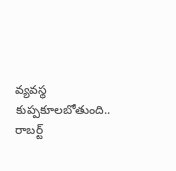వ్యవస్థ కుప్పకూలబోతుంది.. రాబర్ట్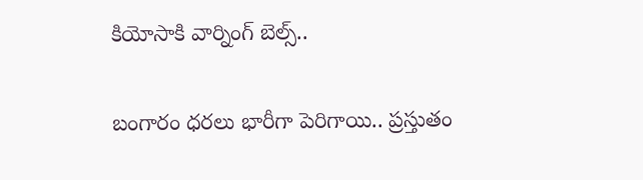కియోసాకి వార్నింగ్ బెల్స్..

బంగారం ధరలు భారీగా పెరిగాయి.. ప్రస్తుతం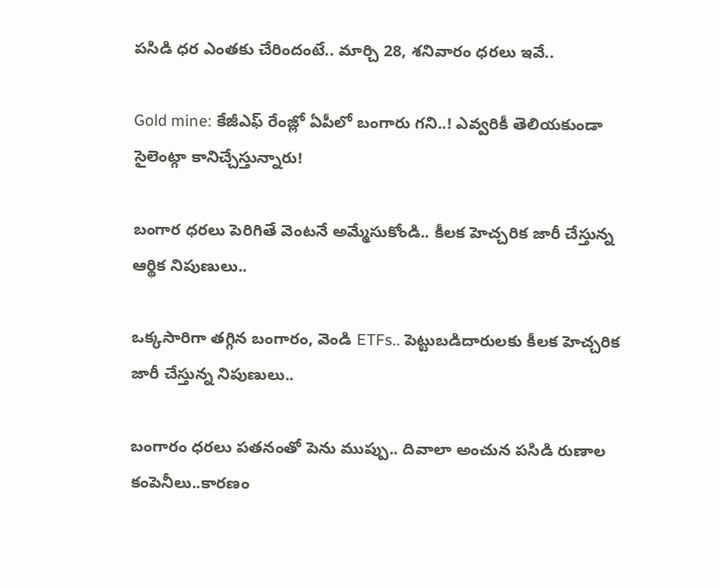పసిడి ధర ఎంతకు చేరిందంటే.. మార్చి 28, శనివారం ధరలు ఇవే..

Gold mine: కేజీఎఫ్ రేంజ్లో ఏపీలో బంగారు గని..! ఎవ్వరికీ తెలియకుండా సైలెంట్గా కానిచ్చేస్తున్నారు!

బంగార ధరలు పెరిగితే వెంటనే అమ్మేసుకోండి.. కీలక హెచ్చరిక జారీ చేస్తున్న ఆర్థిక నిపుణులు..

ఒక్కసారిగా తగ్గిన బంగారం, వెండి ETFs.. పెట్టుబడిదారులకు కీలక హెచ్చరిక జారీ చేస్తున్న నిపుణులు..

బంగారం ధరలు పతనంతో పెను ముప్పు.. దివాలా అంచున పసిడి రుణాల కంపెనీలు..కారణం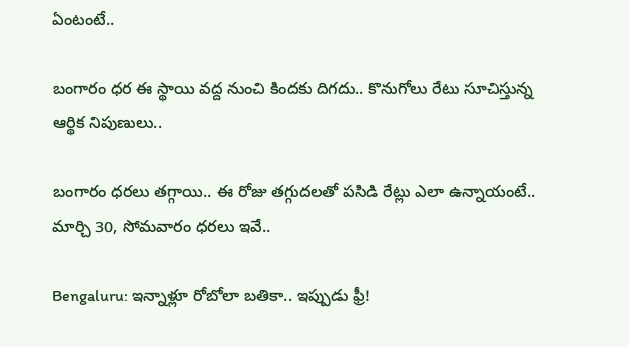ఏంటంటే..

బంగారం ధర ఈ స్థాయి వద్ద నుంచి కిందకు దిగదు.. కొనుగోలు రేటు సూచిస్తున్న ఆర్థిక నిపుణులు..

బంగారం ధరలు తగ్గాయి.. ఈ రోజు తగ్గుదలతో పసిడి రేట్లు ఎలా ఉన్నాయంటే.. మార్చి 30, సోమవారం ధరలు ఇవే..

Bengaluru: ఇన్నాళ్లూ రోబోలా బతికా.. ఇప్పుడు ఫ్రీ!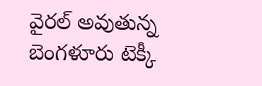వైరల్ అవుతున్న బెంగళూరు టెక్కీ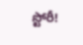స్టోరీ!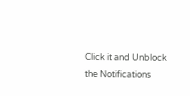Click it and Unblock the Notifications